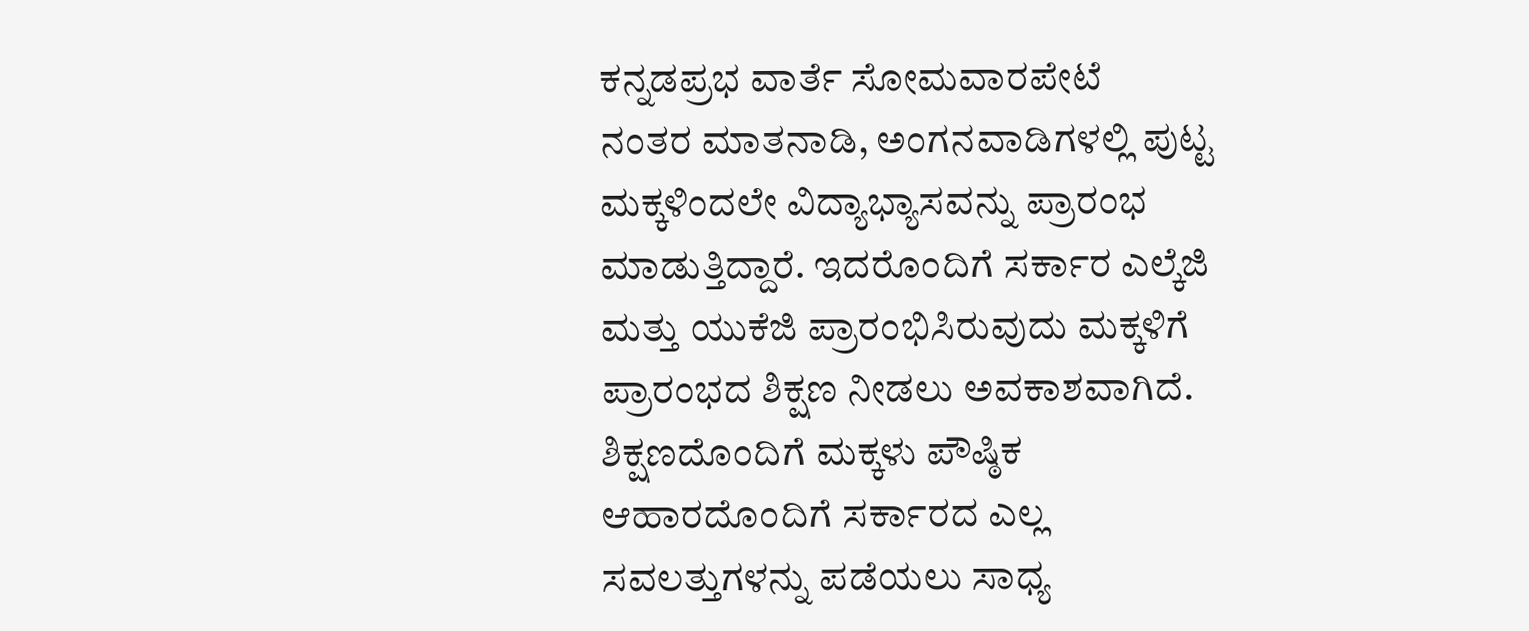ಕನ್ನಡಪ್ರಭ ವಾರ್ತೆ ಸೋಮವಾರಪೇಟೆ
ನಂತರ ಮಾತನಾಡಿ, ಅಂಗನವಾಡಿಗಳಲ್ಲಿ ಪುಟ್ಟ ಮಕ್ಕಳಿಂದಲೇ ವಿದ್ಯಾಭ್ಯಾಸವನ್ನು ಪ್ರಾರಂಭ ಮಾಡುತ್ತಿದ್ದಾರೆ. ಇದರೊಂದಿಗೆ ಸರ್ಕಾರ ಎಲ್ಕೆಜಿ ಮತ್ತು ಯುಕೆಜಿ ಪ್ರಾರಂಭಿಸಿರುವುದು ಮಕ್ಕಳಿಗೆ ಪ್ರಾರಂಭದ ಶಿಕ್ಷಣ ನೀಡಲು ಅವಕಾಶವಾಗಿದೆ. ಶಿಕ್ಷಣದೊಂದಿಗೆ ಮಕ್ಕಳು ಪೌಷ್ಠಿಕ ಆಹಾರದೊಂದಿಗೆ ಸರ್ಕಾರದ ಎಲ್ಲ ಸವಲತ್ತುಗಳನ್ನು ಪಡೆಯಲು ಸಾಧ್ಯ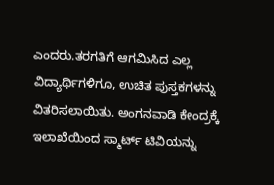ಎಂದರು.ತರಗತಿಗೆ ಆಗಮಿಸಿದ ಎಲ್ಲ ವಿದ್ಯಾರ್ಥಿಗಳಿಗೂ, ಉಚಿತ ಪುಸ್ತಕಗಳನ್ನು ವಿತರಿಸಲಾಯಿತು. ಅಂಗನವಾಡಿ ಕೇಂದ್ರಕ್ಕೆ ಇಲಾಖೆಯಿಂದ ಸ್ಮಾರ್ಟ್ ಟಿವಿಯನ್ನು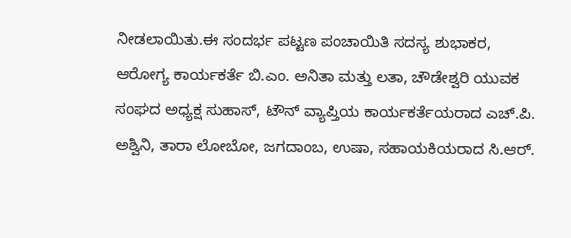ನೀಡಲಾಯಿತು.ಈ ಸಂದರ್ಭ ಪಟ್ಟಣ ಪಂಚಾಯಿತಿ ಸದಸ್ಯ ಶುಭಾಕರ, ಆರೋಗ್ಯ ಕಾರ್ಯಕರ್ತೆ ಬಿ.ಎಂ. ಅನಿತಾ ಮತ್ತು ಲತಾ, ಚೌಡೇಶ್ವರಿ ಯುವಕ ಸಂಘದ ಅಧ್ಯಕ್ಷ ಸುಹಾಸ್, ಟೌನ್ ವ್ಯಾಪ್ತಿಯ ಕಾರ್ಯಕರ್ತೆಯರಾದ ಎಚ್.ಪಿ. ಅಶ್ವಿನಿ, ತಾರಾ ಲೋಬೋ, ಜಗದಾಂಬ, ಉಷಾ, ಸಹಾಯಕಿಯರಾದ ಸಿ.ಆರ್.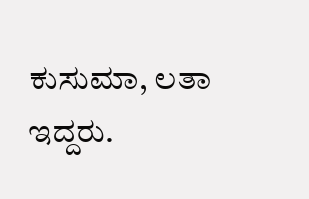ಕುಸುಮಾ, ಲತಾ ಇದ್ದರು.